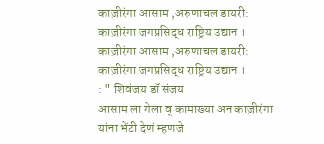काज़ीरंगा आसाम ,अरुणाचल डायरी: काज़ीरंगा जगप्रसिद्ध राष्ट्रिय उद्यान ।
काज़ीरंगा आसाम ,अरुणाचल डायरी:
काज़ीरंगा जगप्रसिद्ध राष्ट्रिय उद्यान ।
: " शिवंजय डॉ संजय
आसाम ला गेला व् कामाख्या अन काज़ीरंगा यांना भेंटी देणं म्हणजे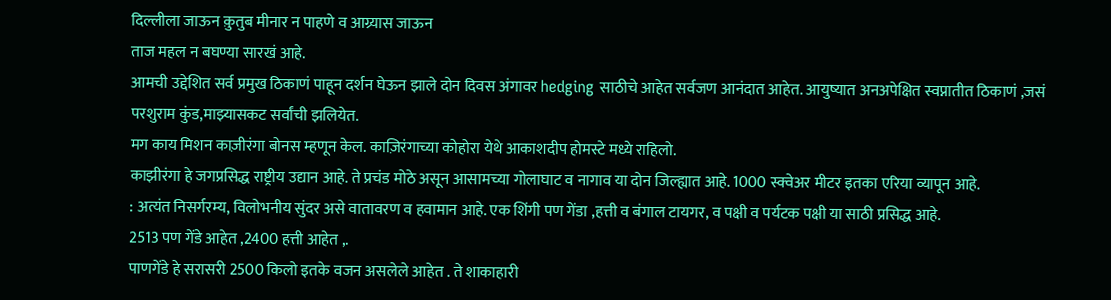दिल्लीला जाऊन क़ुतुब मीनार न पाहणे व आग्र्यास जाऊन
ताज महल न बघण्या सारखं आहे.
आमची उद्देशित सर्व प्रमुख ठिकाणं पाहून दर्शन घेऊन झाले दोन दिवस अंगावर hedging साठीचे आहेत सर्वजण आनंदात आहेत. आयुष्यात अनअपेक्षित स्वप्नातीत ठिकाणं ,जसं परशुराम कुंड,माझ्यासकट सर्वांची झलियेत.
मग काय मिशन काज़ीरंगा बोनस म्हणून केल. काज़िरंगाच्या कोहोरा येथे आकाशदीप होमस्टे मध्ये राहिलो.
काझीरंगा हे जगप्रसिद्ध राष्ट्रीय उद्यान आहे. ते प्रचंड मोठे असून आसामच्या गोलाघाट व नागाव या दोन जिल्ह्यात आहे. 1000 स्क्वेअर मीटर इतका एरिया व्यापून आहे.
: अत्यंत निसर्गरम्य, विलोभनीय सुंदर असे वातावरण व हवामान आहे. एक शिंगी पण गेंडा ,हत्ती व बंगाल टायगर, व पक्षी व पर्यटक पक्षी या साठी प्रसिद्ध आहे.
2513 पण गेंडे आहेत ,2400 हत्ती आहेत ,.
पाणगेंडे हे सरासरी 2500 किलो इतके वजन असलेले आहेत . ते शाकाहारी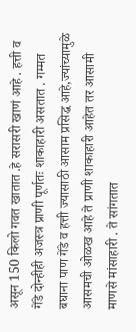असून 150 किलो गवत खातात .हे सरासरी खाणं आहे . हत्ती व गेंडे दोन्हीही अजस्त्र प्राणी पूर्णतः शाकाहारी असतात . गम्मत बघाना पाण गेंडे व हत्ती ज्यासाठी आसाम प्रसिद्ध आहे,ज्यांच्यामुळे आसमची ओळख आहे ते प्राणी शाकाहारी आहेत तर आसामी माणसे मांसाहारी . ते सांगतात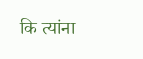कि त्यांना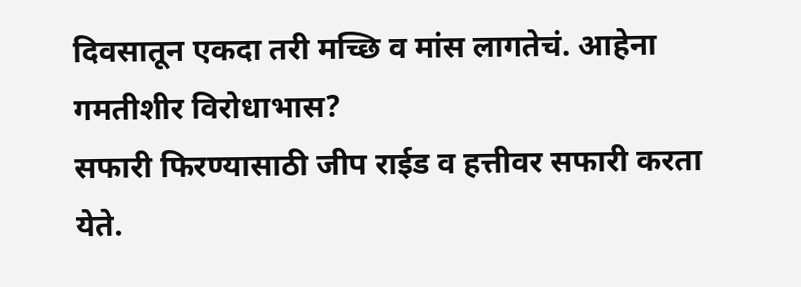दिवसातून एकदा तरी मच्छि व मांस लागतेचं. आहेना गमतीशीर विरोधाभास?
सफारी फिरण्यासाठी जीप राईड व हत्तीवर सफारी करता येते.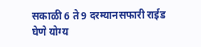सकाळी 6 ते 9 दरम्यानसफारी राईड घेणे योग्य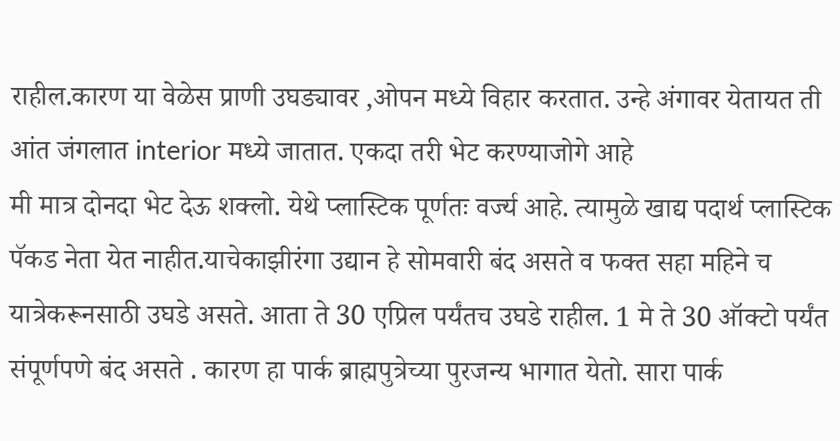राहील.कारण या वेळेस प्राणी उघड्यावर ,ओपन मध्ये विहार करतात. उन्हे अंगावर येतायत ती आंत जंगलात interior मध्ये जातात. एकदा तरी भेट करण्याजोगे आहे
मी मात्र दोनदा भेट देऊ शक्लो. येथे प्लास्टिक पूर्णतः वर्ज्य आहे. त्यामुळे खाद्य पदार्थ प्लास्टिक पॅकड नेता येत नाहीत.याचेकाझीरंगा उद्यान हे सोमवारी बंद असते व फक्त सहा महिने च यात्रेकरूनसाठी उघडे असते. आता ते 30 एप्रिल पर्यंतच उघडे राहील. 1 मे ते 30 ऑक्टो पर्यंत संपूर्णपणे बंद असते . कारण हा पार्क ब्राह्मपुत्रेच्या पुरजन्य भागात येतो. सारा पार्क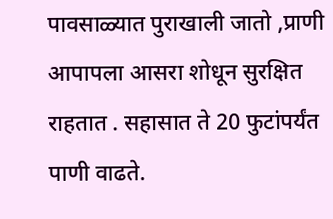पावसाळ्यात पुराखाली जातो ,प्राणी आपापला आसरा शोधून सुरक्षित राहतात . सहासात ते 20 फुटांपर्यंत पाणी वाढते.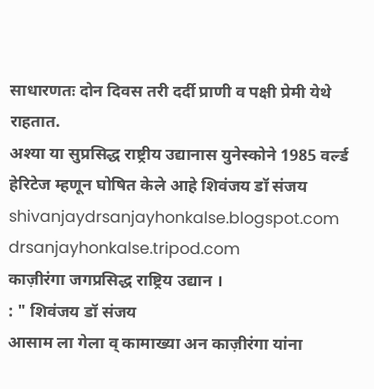साधारणतः दोन दिवस तरी दर्दी प्राणी व पक्षी प्रेमी येथे राहतात.
अश्या या सुप्रसिद्ध राष्ट्रीय उद्यानास युनेस्कोने 1985 वर्ल्ड हेरिटेज म्हणून घोषित केले आहे शिवंजय डॉ संजय
shivanjaydrsanjayhonkalse.blogspot.com
drsanjayhonkalse.tripod.com
काज़ीरंगा जगप्रसिद्ध राष्ट्रिय उद्यान ।
: " शिवंजय डॉ संजय
आसाम ला गेला व् कामाख्या अन काज़ीरंगा यांना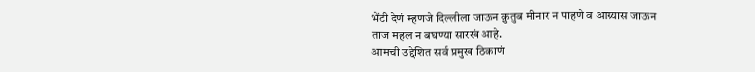भेंटी देणं म्हणजे दिल्लीला जाऊन क़ुतुब मीनार न पाहणे व आग्र्यास जाऊन
ताज महल न बघण्या सारखं आहे.
आमची उद्देशित सर्व प्रमुख ठिकाणं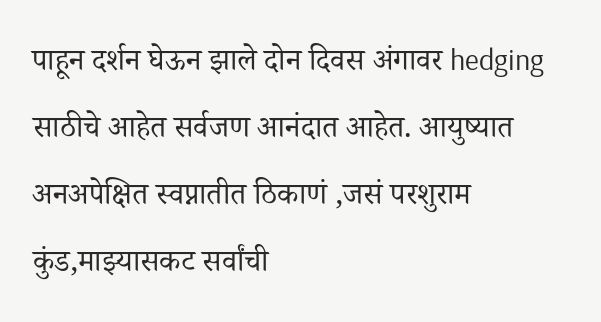पाहून दर्शन घेऊन झाले दोन दिवस अंगावर hedging साठीचे आहेत सर्वजण आनंदात आहेत. आयुष्यात अनअपेक्षित स्वप्नातीत ठिकाणं ,जसं परशुराम कुंड,माझ्यासकट सर्वांची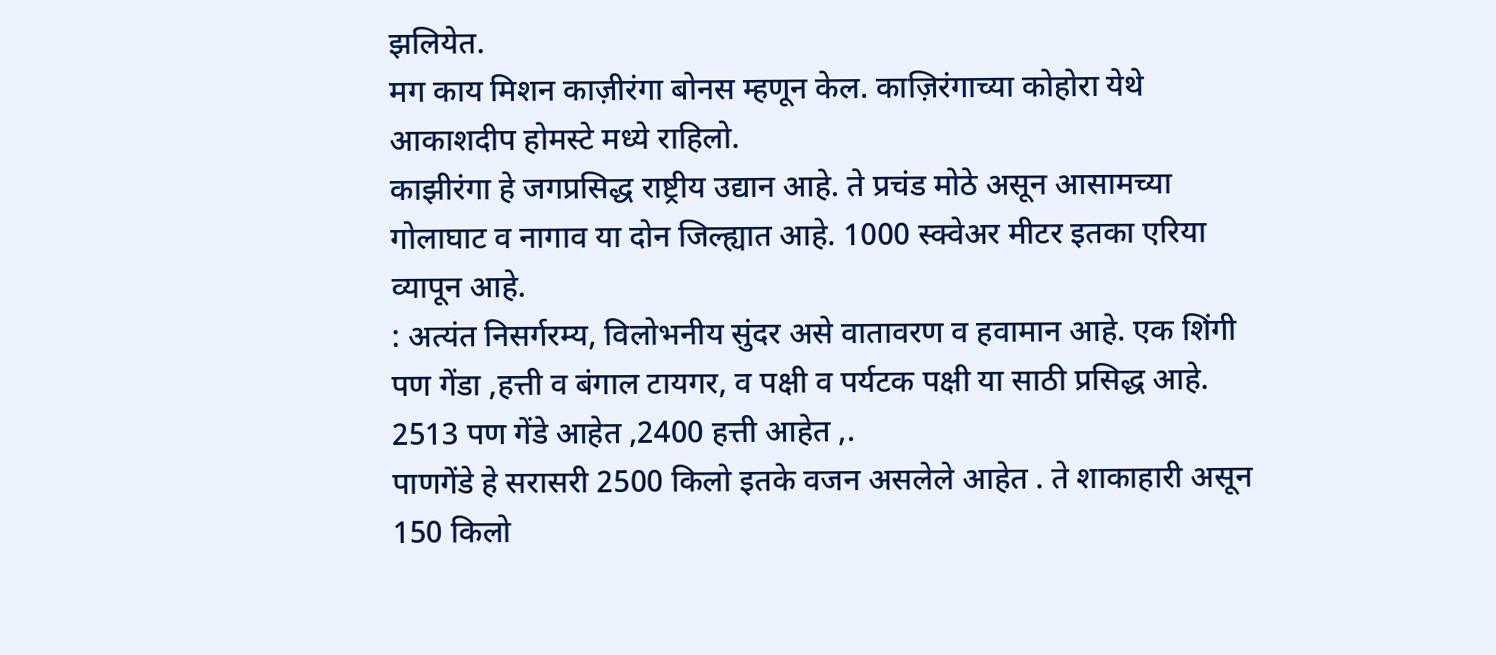झलियेत.
मग काय मिशन काज़ीरंगा बोनस म्हणून केल. काज़िरंगाच्या कोहोरा येथे आकाशदीप होमस्टे मध्ये राहिलो.
काझीरंगा हे जगप्रसिद्ध राष्ट्रीय उद्यान आहे. ते प्रचंड मोठे असून आसामच्या गोलाघाट व नागाव या दोन जिल्ह्यात आहे. 1000 स्क्वेअर मीटर इतका एरिया व्यापून आहे.
: अत्यंत निसर्गरम्य, विलोभनीय सुंदर असे वातावरण व हवामान आहे. एक शिंगी पण गेंडा ,हत्ती व बंगाल टायगर, व पक्षी व पर्यटक पक्षी या साठी प्रसिद्ध आहे.
2513 पण गेंडे आहेत ,2400 हत्ती आहेत ,.
पाणगेंडे हे सरासरी 2500 किलो इतके वजन असलेले आहेत . ते शाकाहारी असून 150 किलो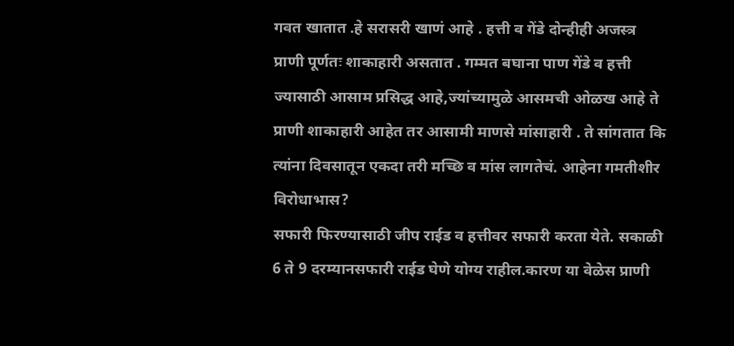गवत खातात .हे सरासरी खाणं आहे . हत्ती व गेंडे दोन्हीही अजस्त्र प्राणी पूर्णतः शाकाहारी असतात . गम्मत बघाना पाण गेंडे व हत्ती ज्यासाठी आसाम प्रसिद्ध आहे,ज्यांच्यामुळे आसमची ओळख आहे ते प्राणी शाकाहारी आहेत तर आसामी माणसे मांसाहारी . ते सांगतात कि त्यांना दिवसातून एकदा तरी मच्छि व मांस लागतेचं. आहेना गमतीशीर विरोधाभास?
सफारी फिरण्यासाठी जीप राईड व हत्तीवर सफारी करता येते. सकाळी 6 ते 9 दरम्यानसफारी राईड घेणे योग्य राहील.कारण या वेळेस प्राणी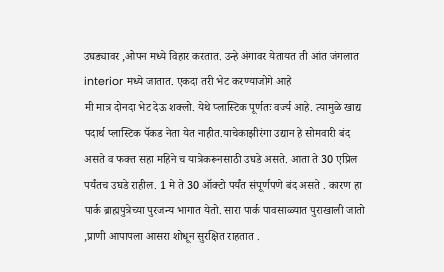उघड्यावर ,ओपन मध्ये विहार करतात. उन्हे अंगावर येतायत ती आंत जंगलात interior मध्ये जातात. एकदा तरी भेट करण्याजोगे आहे
मी मात्र दोनदा भेट देऊ शक्लो. येथे प्लास्टिक पूर्णतः वर्ज्य आहे. त्यामुळे खाद्य पदार्थ प्लास्टिक पॅकड नेता येत नाहीत.याचेकाझीरंगा उद्यान हे सोमवारी बंद असते व फक्त सहा महिने च यात्रेकरूनसाठी उघडे असते. आता ते 30 एप्रिल पर्यंतच उघडे राहील. 1 मे ते 30 ऑक्टो पर्यंत संपूर्णपणे बंद असते . कारण हा पार्क ब्राह्मपुत्रेच्या पुरजन्य भागात येतो. सारा पार्क पावसाळ्यात पुराखाली जातो ,प्राणी आपापला आसरा शोधून सुरक्षित राहतात .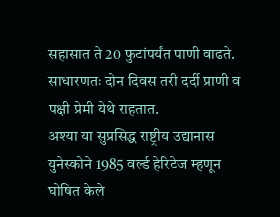सहासात ते 20 फुटांपर्यंत पाणी वाढते.
साधारणतः दोन दिवस तरी दर्दी प्राणी व पक्षी प्रेमी येथे राहतात.
अश्या या सुप्रसिद्ध राष्ट्रीय उद्यानास युनेस्कोने 1985 वर्ल्ड हेरिटेज म्हणून घोषित केले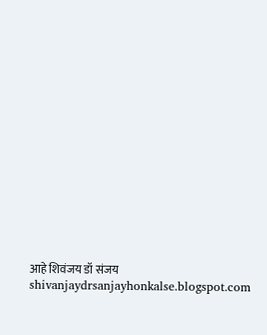आहे शिवंजय डॉ संजय
shivanjaydrsanjayhonkalse.blogspot.com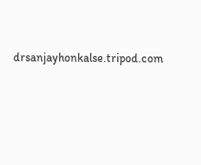drsanjayhonkalse.tripod.com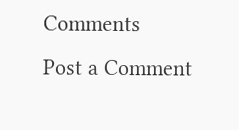Comments
Post a Comment